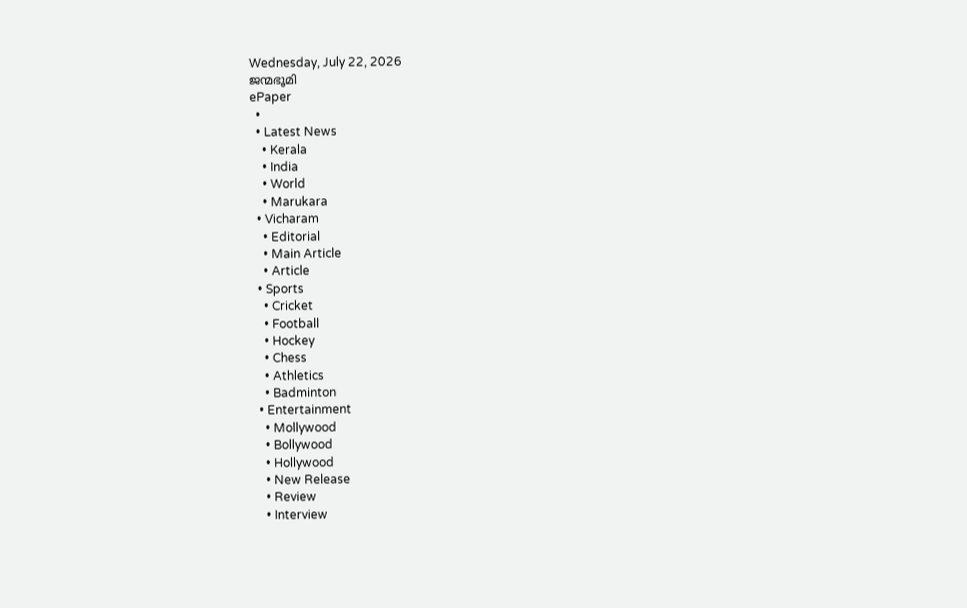Wednesday, July 22, 2026
ജന്മഭൂമി
ePaper
  •
  • Latest News
    • Kerala
    • India
    • World
    • Marukara
  • Vicharam
    • Editorial
    • Main Article
    • Article
  • Sports
    • Cricket
    • Football
    • Hockey
    • Chess
    • Athletics
    • Badminton
  • Entertainment
    • Mollywood
    • Bollywood
    • Hollywood
    • New Release
    • Review
    • Interview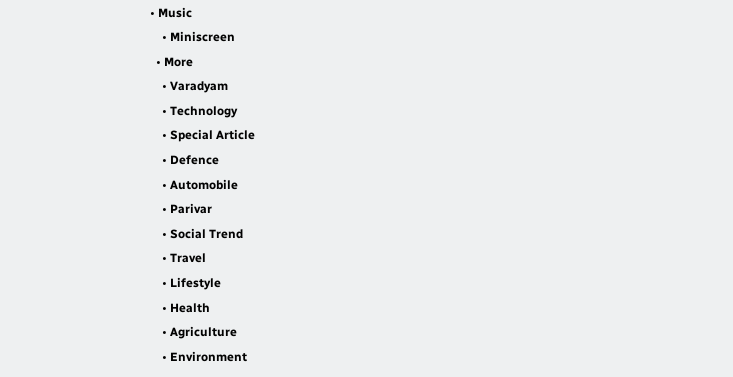• Music
    • Miniscreen
  • More
    • Varadyam
    • Technology
    • Special Article
    • Defence
    • Automobile
    • Parivar
    • Social Trend
    • Travel
    • Lifestyle
    • Health
    • Agriculture
    • Environment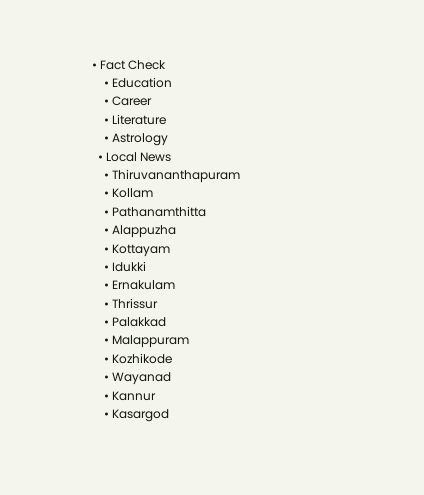• Fact Check
    • Education
    • Career
    • Literature
    • Astrology
  • Local News
    • Thiruvananthapuram
    • Kollam
    • Pathanamthitta
    • Alappuzha
    • Kottayam
    • Idukki
    • Ernakulam
    • Thrissur
    • Palakkad
    • Malappuram
    • Kozhikode
    • Wayanad
    • Kannur
    • Kasargod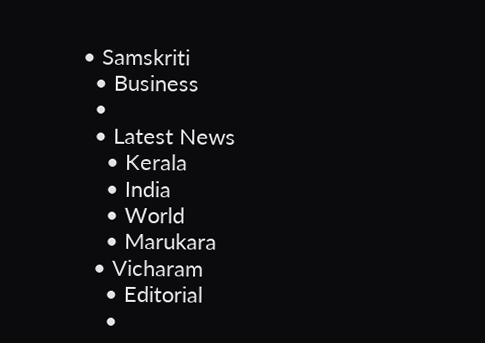• Samskriti
  • Business
  •
  • Latest News
    • Kerala
    • India
    • World
    • Marukara
  • Vicharam
    • Editorial
    •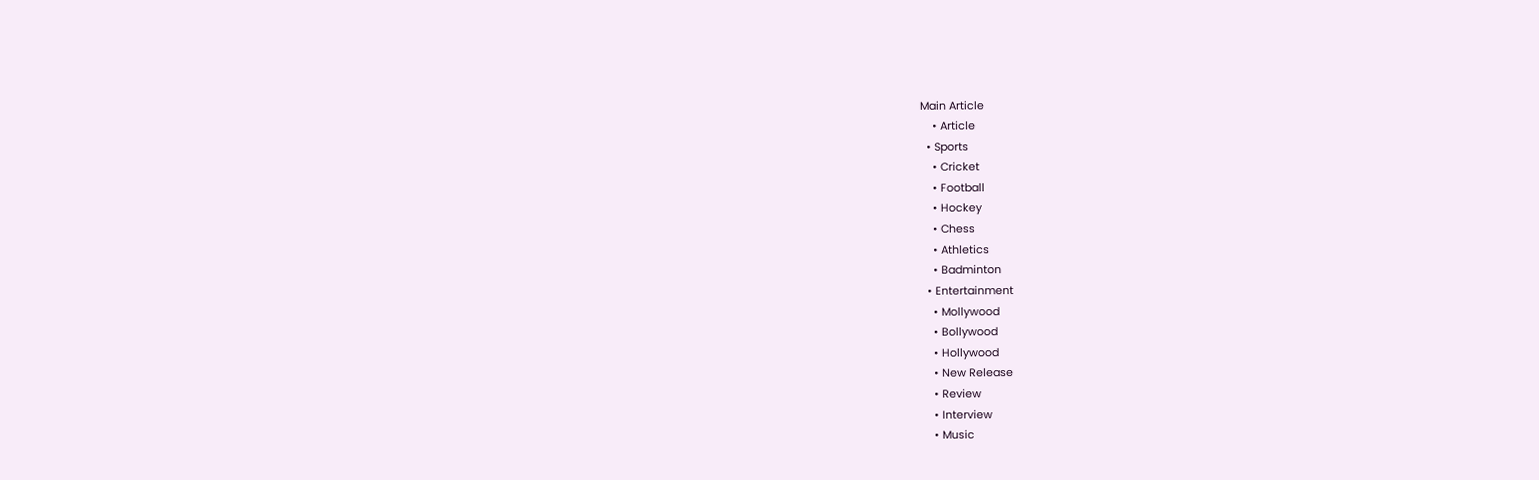Main Article
    • Article
  • Sports
    • Cricket
    • Football
    • Hockey
    • Chess
    • Athletics
    • Badminton
  • Entertainment
    • Mollywood
    • Bollywood
    • Hollywood
    • New Release
    • Review
    • Interview
    • Music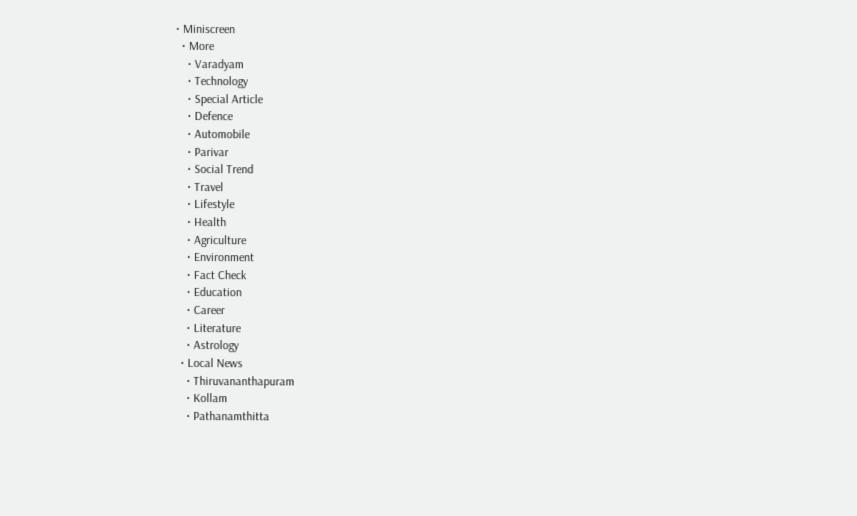• Miniscreen
  • More
    • Varadyam
    • Technology
    • Special Article
    • Defence
    • Automobile
    • Parivar
    • Social Trend
    • Travel
    • Lifestyle
    • Health
    • Agriculture
    • Environment
    • Fact Check
    • Education
    • Career
    • Literature
    • Astrology
  • Local News
    • Thiruvananthapuram
    • Kollam
    • Pathanamthitta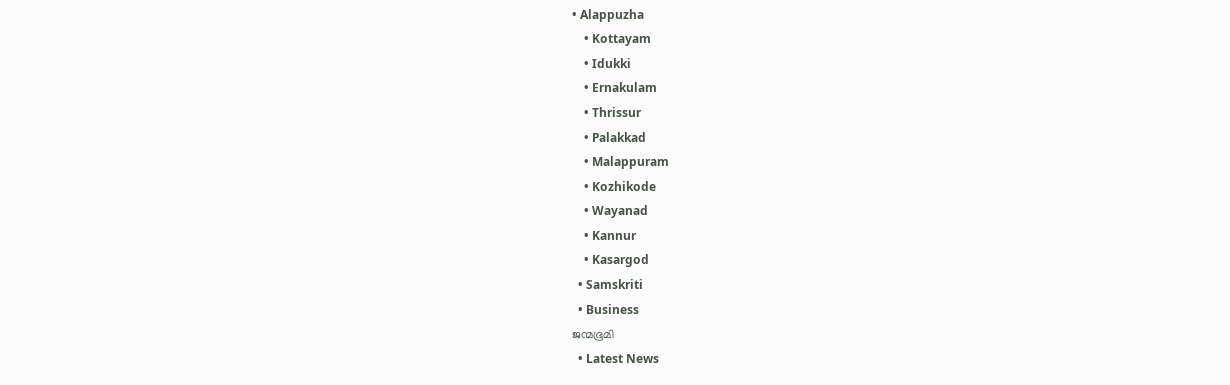• Alappuzha
    • Kottayam
    • Idukki
    • Ernakulam
    • Thrissur
    • Palakkad
    • Malappuram
    • Kozhikode
    • Wayanad
    • Kannur
    • Kasargod
  • Samskriti
  • Business
ജന്മഭൂമി
  • Latest News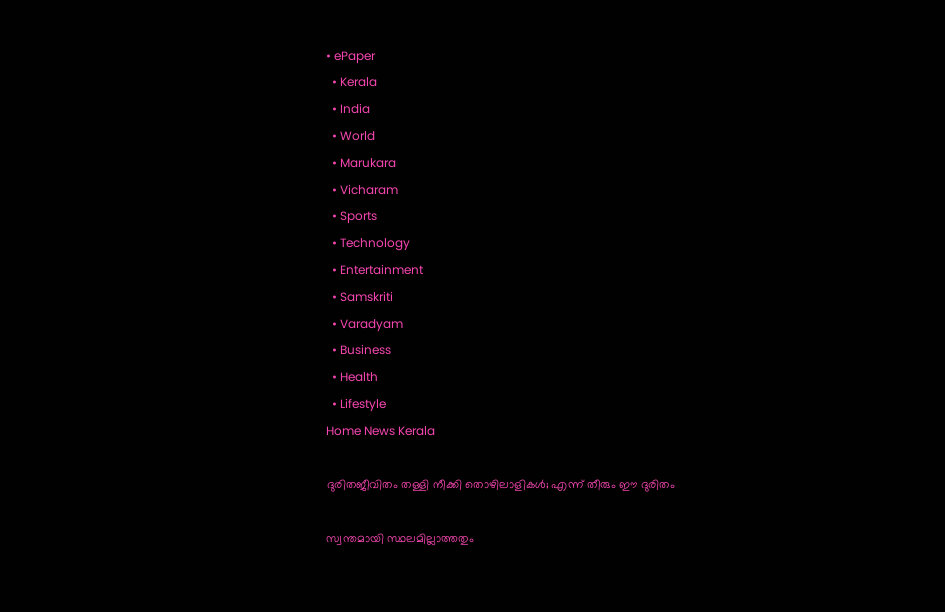• ePaper
  • Kerala
  • India
  • World
  • Marukara
  • Vicharam
  • Sports
  • Technology
  • Entertainment
  • Samskriti
  • Varadyam
  • Business
  • Health
  • Lifestyle
Home News Kerala

ദുരിതജീവിതം തള്ളി നീക്കി തൊഴിലാളികള്‍; എന്ന് തീരും ഈ ദുരിതം

സ്വന്തമായി സ്ഥലമില്ലാത്തതും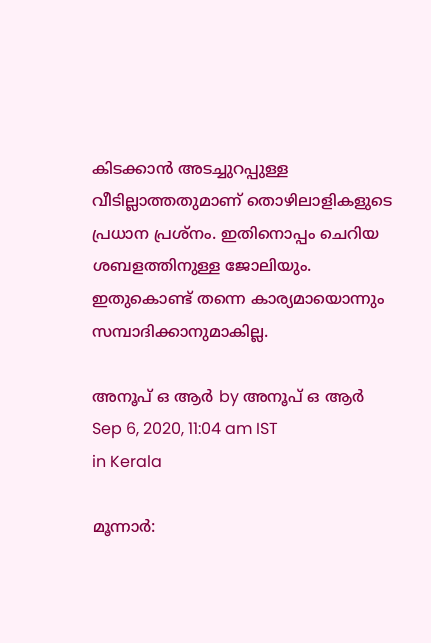കിടക്കാന്‍ അടച്ചുറപ്പുള്ള വീടില്ലാത്തതുമാണ് തൊഴിലാളികളുടെ പ്രധാന പ്രശ്നം. ഇതിനൊപ്പം ചെറിയ ശബളത്തിനുള്ള ജോലിയും. ഇതുകൊണ്ട് തന്നെ കാര്യമായൊന്നും സമ്പാദിക്കാനുമാകില്ല.

അനൂപ് ഒ ആര്‍ by അനൂപ് ഒ ആര്‍
Sep 6, 2020, 11:04 am IST
in Kerala

മൂന്നാര്‍: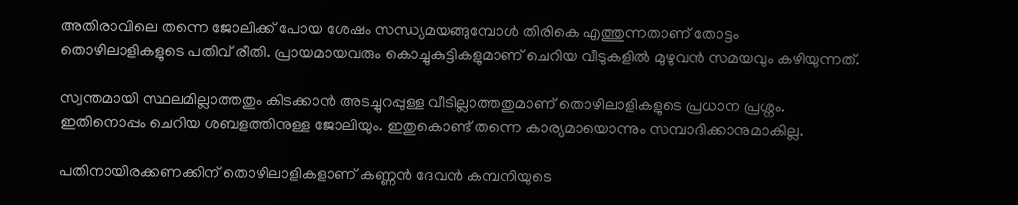അതിരാവിലെ തന്നെ ജോലിക്ക് പോയ ശേഷം സന്ധ്യമയങ്ങുമ്പോള്‍ തിരികെ എത്തുന്നതാണ് തോട്ടം തൊഴിലാളികളുടെ പതിവ് രീതി. പ്രായമായവരും കൊച്ചുകുട്ടികളുമാണ് ചെറിയ വീടുകളില്‍ മുഴുവന്‍ സമയവും കഴിയുന്നത്.

സ്വന്തമായി സ്ഥലമില്ലാത്തതും കിടക്കാന്‍ അടച്ചുറപ്പുള്ള വീടില്ലാത്തതുമാണ് തൊഴിലാളികളുടെ പ്രധാന പ്രശ്നം. ഇതിനൊപ്പം ചെറിയ ശബളത്തിനുള്ള ജോലിയും. ഇതുകൊണ്ട് തന്നെ കാര്യമായൊന്നും സമ്പാദിക്കാനുമാകില്ല.

പതിനായിരക്കണക്കിന് തൊഴിലാളികളാണ് കണ്ണന്‍ ദേവന്‍ കമ്പനിയുടെ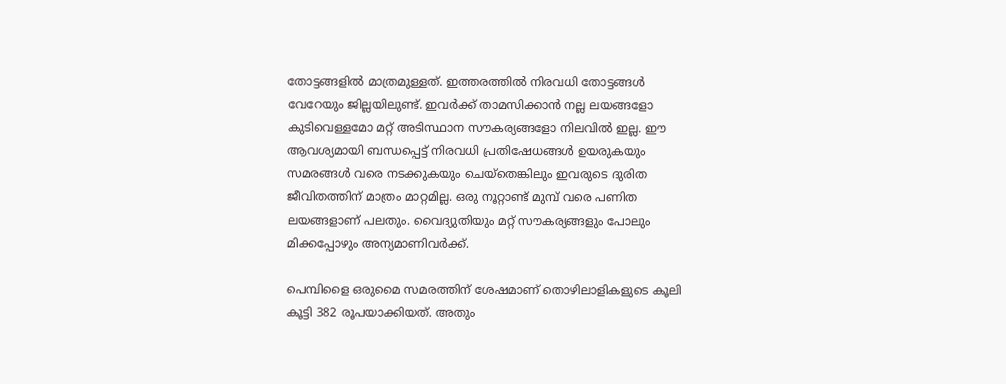തോട്ടങ്ങളില്‍ മാത്രമുള്ളത്. ഇത്തരത്തില്‍ നിരവധി തോട്ടങ്ങള്‍ വേറേയും ജില്ലയിലുണ്ട്. ഇവര്‍ക്ക് താമസിക്കാന്‍ നല്ല ലയങ്ങളോ കുടിവെള്ളമോ മറ്റ് അടിസ്ഥാന സൗകര്യങ്ങളോ നിലവില്‍ ഇല്ല. ഈ ആവശ്യമായി ബന്ധപ്പെട്ട് നിരവധി പ്രതിഷേധങ്ങള്‍ ഉയരുകയും സമരങ്ങള്‍ വരെ നടക്കുകയും ചെയ്തെങ്കിലും ഇവരുടെ ദുരിത ജീവിതത്തിന് മാത്രം മാറ്റമില്ല. ഒരു നൂറ്റാണ്ട് മുമ്പ് വരെ പണിത ലയങ്ങളാണ് പലതും. വൈദ്യുതിയും മറ്റ് സൗകര്യങ്ങളും പോലും മിക്കപ്പോഴും അന്യമാണിവര്‍ക്ക്.

പെമ്പിളൈ ഒരുമൈ സമരത്തിന് ശേഷമാണ് തൊഴിലാളികളുടെ കൂലി കൂട്ടി 382 രൂപയാക്കിയത്. അതും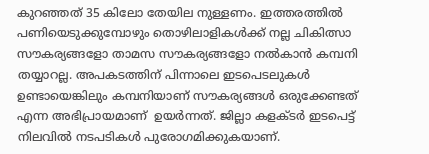കുറഞ്ഞത് 35 കിലോ തേയില നുള്ളണം. ഇത്തരത്തില്‍ പണിയെടുക്കുമ്പോഴും തൊഴിലാളികള്‍ക്ക് നല്ല ചികിത്സാ സൗകര്യങ്ങളോ താമസ സൗകര്യങ്ങളോ നല്‍കാന്‍ കമ്പനി തയ്യാറല്ല. അപകടത്തിന് പിന്നാലെ ഇടപെടലുകള്‍ ഉണ്ടായെങ്കിലും കമ്പനിയാണ് സൗകര്യങ്ങള്‍ ഒരുക്കേണ്ടത് എന്ന അഭിപ്രായമാണ്  ഉയര്‍ന്നത്. ജില്ലാ കളക്ടര്‍ ഇടപെട്ട് നിലവില്‍ നടപടികള്‍ പുരോഗമിക്കുകയാണ്.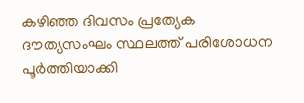കഴിഞ്ഞ ദിവസം പ്രത്യേക ദൗത്യസംഘം സ്ഥലത്ത് പരിശോധന പൂര്‍ത്തിയാക്കി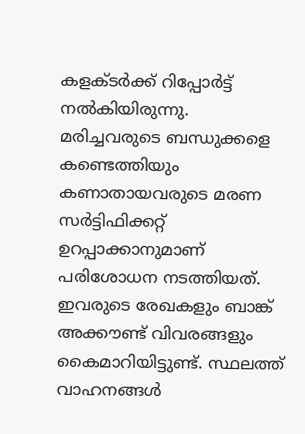കളക്ടര്‍ക്ക് റിപ്പോര്‍ട്ട് നല്‍കിയിരുന്നു. മരിച്ചവരുടെ ബന്ധുക്കളെ കണ്ടെത്തിയും കണാതായവരുടെ മരണ സര്‍ട്ടിഫിക്കറ്റ് ഉറപ്പാക്കാനുമാണ് പരിശോധന നടത്തിയത്. ഇവരുടെ രേഖകളും ബാങ്ക് അക്കൗണ്ട് വിവരങ്ങളും കൈമാറിയിട്ടുണ്ട്. സ്ഥലത്ത് വാഹനങ്ങള്‍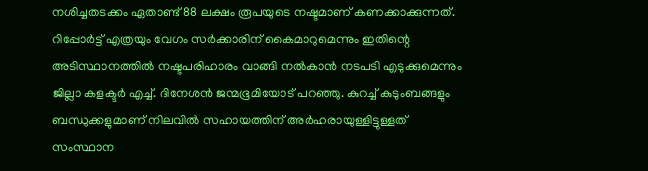നശിച്ചതടക്കം ഏതാണ്ട് 88 ലക്ഷം രൂപയുടെ നഷ്ടമാണ് കണക്കാക്കുന്നത്. റിപ്പോര്‍ട്ട് എത്രയും വേഗം സര്‍ക്കാരിന് കൈമാറുമെന്നും ഇതിന്റെ അടിസ്ഥാനത്തില്‍ നഷ്ടപരിഹാരം വാങ്ങി നല്‍കാന്‍ നടപടി എടുക്കുമെന്നും ജില്ലാ കളക്ടര്‍ എച്ച്. ദിനേശന്‍ ജന്മഭൂമിയോട് പറഞ്ഞു. കുറച്ച് കുടുംബങ്ങളും ബന്ധുക്കളുമാണ് നിലവില്‍ സഹായത്തിന് അര്‍ഹരായുള്ളിട്ടുള്ളത് സംസ്ഥാന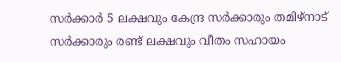സര്‍ക്കാര്‍ 5 ലക്ഷവും കേന്ദ്ര സര്‍ക്കാരും തമിഴ്നാട് സര്‍ക്കാരും രണ്ട് ലക്ഷവും വീതം സഹായം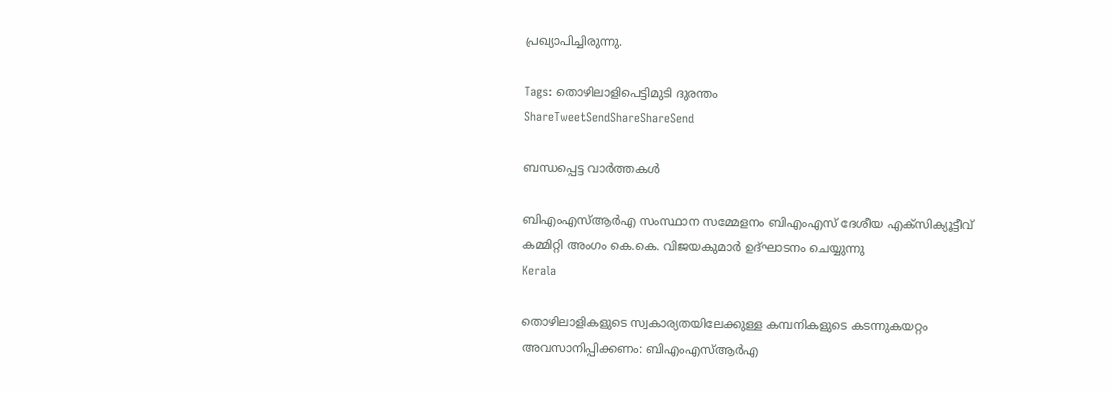പ്രഖ്യാപിച്ചിരുന്നു.

Tags: തൊഴിലാളിപെട്ടിമുടി ദുരന്തം
ShareTweetSendShareShareSend

ബന്ധപ്പെട്ട വാര്‍ത്തകള്‍

ബിഎംഎസ്ആര്‍എ സംസ്ഥാന സമ്മേളനം ബിഎംഎസ് ദേശീയ എക്‌സിക്യൂട്ടീവ് കമ്മിറ്റി അംഗം കെ.കെ. വിജയകുമാര്‍ ഉദ്ഘാടനം ചെയ്യുന്നു
Kerala

തൊഴിലാളികളുടെ സ്വകാര്യതയിലേക്കുള്ള കമ്പനികളുടെ കടന്നുകയറ്റം അവസാനിപ്പിക്കണം: ബിഎംഎസ്ആര്‍എ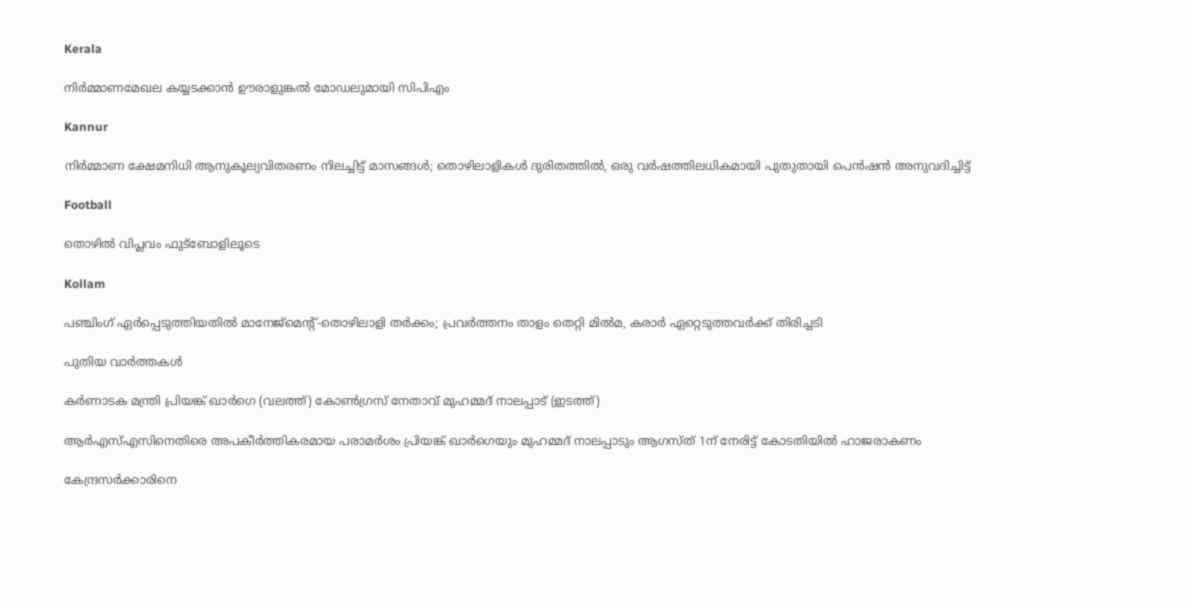Kerala

നിര്‍മ്മാണമേഖല കയ്യടക്കാന്‍ ഊരാളുങ്കല്‍ മോഡലുമായി സിപിഎം

Kannur

നിര്‍മ്മാണ ക്ഷേമനിധി ആനുകൂല്യവിതരണം നിലച്ചിട്ട് മാസങ്ങള്‍; തൊഴിലാളികള്‍ ദുരിതത്തില്‍, ഒരു വര്‍ഷത്തിലധികമായി പുതുതായി പെന്‍ഷന്‍ അനുവദിച്ചിട്ട്

Football

തൊഴിൽ വിപ്ലവം ഫുട്ബോളിലൂടെ

Kollam

പഞ്ചിംഗ് ഏര്‍പ്പെടുത്തിയതില്‍ മാനേജ്‌മെന്റ്-തൊഴിലാളി തര്‍ക്കം; പ്രവര്‍ത്തനം താളം തെറ്റി മില്‍മ, കരാർ ഏറ്റെടുത്തവർക്ക് തിരിച്ചടി

പുതിയ വാര്‍ത്തകള്‍

കർണാടക മന്ത്രി പ്രിയങ്ക് ഖാർഗെ (വലത്ത്) കോൺഗ്രസ് നേതാവ് മുഹമ്മദ് നാലപ്പാട് (ഇടത്ത്)

ആര്‍എസ്എസിനെതിരെ അപകീര്‍ത്തികരമായ പരാമര്‍ശം പ്രിയങ്ക് ഖാര്‍ഗെയും മുഹമ്മദ് നാലപ്പാടും ആഗസ്ത് 1ന് നേരിട്ട് കോടതിയില്‍ ഹാജരാകണം

കേന്ദ്രസര്‍ക്കാരിനെ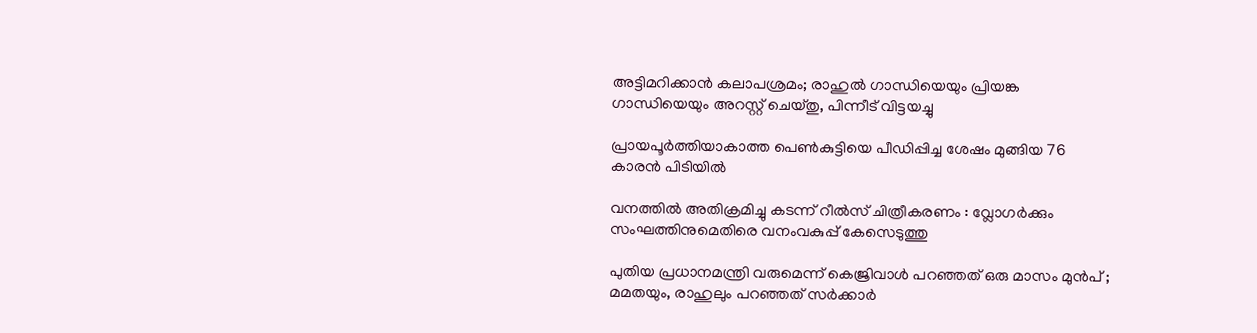അട്ടിമറിക്കാന്‍ കലാപശ്രമം; രാഹുല്‍ ഗാന്ധിയെയും പ്രിയങ്ക ഗാന്ധിയെയും അറസ്റ്റ് ചെയ്തു, പിന്നീട് വിട്ടയച്ചു

പ്രായപൂര്‍ത്തിയാകാത്ത പെണ്‍കുട്ടിയെ പീഡിപ്പിച്ച ശേഷം മുങ്ങിയ 76 കാരന്‍ പിടിയില്‍

വനത്തില്‍ അതിക്രമിച്ചു കടന്ന് റീല്‍സ് ചിത്രീകരണം : വ്ലോഗര്‍ക്കും സംഘത്തിനുമെതിരെ വനംവകുപ്പ് കേസെടുത്തു

പുതിയ പ്രധാനമന്ത്രി വരുമെന്ന് കെജ്രിവാൾ പറഞ്ഞത് ഒരു മാസം മുൻപ് ; മമതയും, രാഹുലും പറഞ്ഞത് സർക്കാർ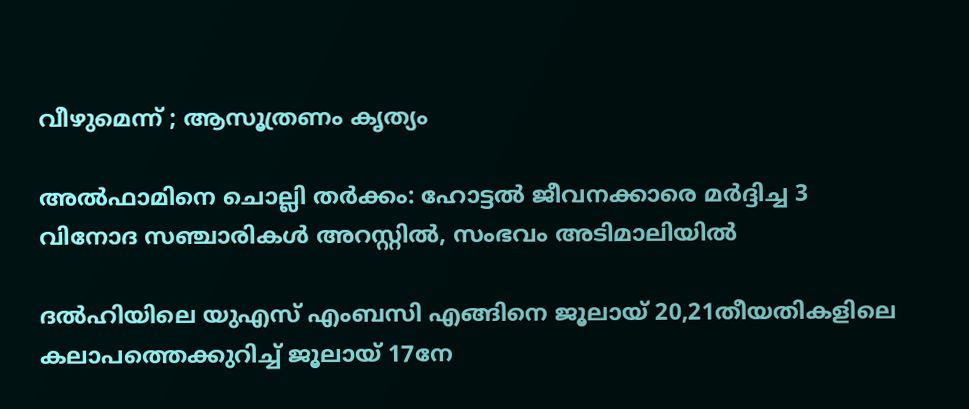വീഴുമെന്ന് ; ആസൂത്രണം കൃത്യം

അല്‍ഫാമിനെ ചൊല്ലി തര്‍ക്കം: ഹോട്ടല്‍ ജീവനക്കാരെ മര്‍ദ്ദിച്ച 3 വിനോദ സഞ്ചാരികള്‍ അറസ്റ്റില്‍, സംഭവം അടിമാലിയില്‍

ദല്‍ഹിയിലെ യുഎസ് എംബസി എങ്ങിനെ ജൂലായ് 20,21തീയതികളിലെ കലാപത്തെക്കുറിച്ച് ജൂലായ് 17നേ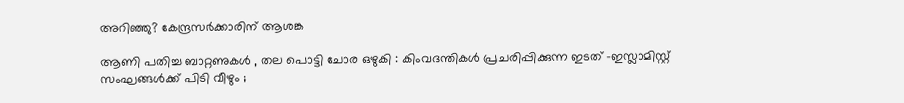അറിഞ്ഞു? കേന്ദ്രസര്‍ക്കാരിന് ആശങ്ക

ആണി പതിച്ച ബാറ്റണുകൾ , തല പൊട്ടി ചോര ഒഴുകി : കിംവദന്തികൾ പ്രചരിപ്പിക്കുന്ന ഇടത് -ഇസ്ലാമിസ്റ്റ് സംഘങ്ങൾക്ക് പിടി വീഴും ;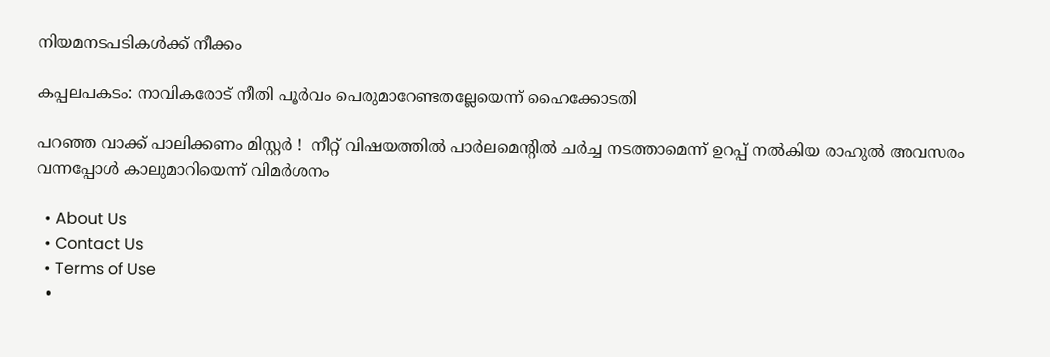നിയമനടപടികൾക്ക് നീക്കം

കപ്പലപകടം: നാവികരോട് നീതി പൂര്‍വം പെരുമാറേണ്ടതല്ലേയെന്ന് ഹൈക്കോടതി

പറഞ്ഞ വാക്ക് പാലിക്കണം മിസ്റ്റർ !  നീറ്റ് വിഷയത്തിൽ പാർലമെന്റിൽ ചർച്ച നടത്താമെന്ന് ഉറപ്പ് നൽകിയ രാഹുൽ അവസരം വന്നപ്പോൾ കാലുമാറിയെന്ന് വിമർശനം

  • About Us
  • Contact Us
  • Terms of Use
  •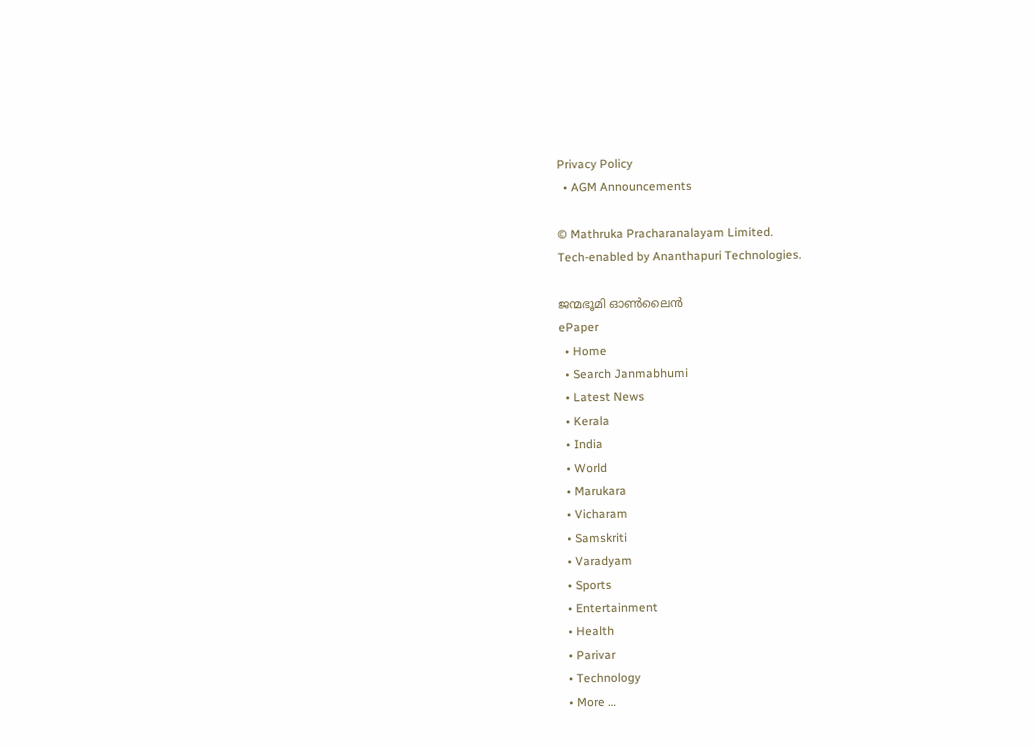Privacy Policy
  • AGM Announcements

© Mathruka Pracharanalayam Limited.
Tech-enabled by Ananthapuri Technologies.

ജന്മഭൂമി ഓണ്‍ലൈന്‍
ePaper
  • Home
  • Search Janmabhumi
  • Latest News
  • Kerala
  • India
  • World
  • Marukara
  • Vicharam
  • Samskriti
  • Varadyam
  • Sports
  • Entertainment
  • Health
  • Parivar
  • Technology
  • More …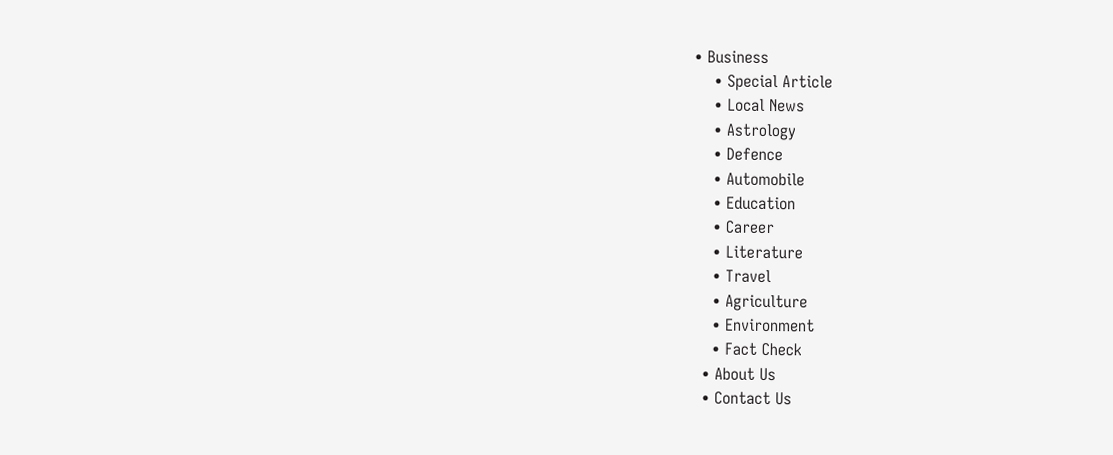• Business
    • Special Article
    • Local News
    • Astrology
    • Defence
    • Automobile
    • Education
    • Career
    • Literature
    • Travel
    • Agriculture
    • Environment
    • Fact Check
  • About Us
  • Contact Us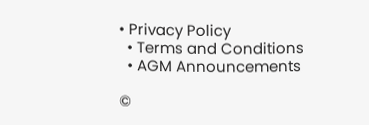• Privacy Policy
  • Terms and Conditions
  • AGM Announcements

©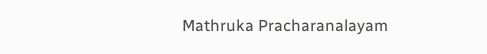Mathruka Pracharanalayam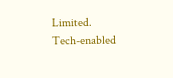Limited.
Tech-enabled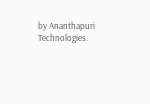by Ananthapuri Technologies.